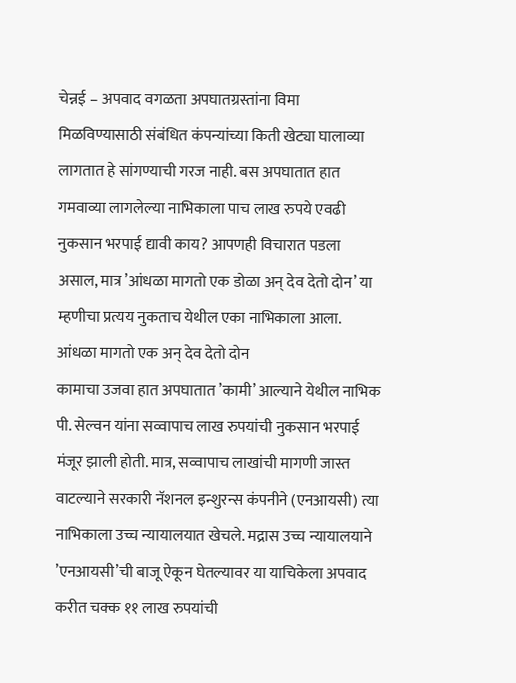चेन्नई – अपवाद वगळता अपघातग्रस्तांना विमा मिळविण्यासाठी संबंधित कंपन्यांच्या किती खेट्या घालाव्या लागतात हे सांगण्याची गरज नाही. बस अपघातात हात गमवाव्या लागलेल्या नाभिकाला पाच लाख रुपये एवढी नुकसान भरपाई द्यावी काय? आपणही विचारात पडला असाल, मात्र ’आंधळा मागतो एक डोळा अन् देव देतो दोन’ या म्हणीचा प्रत्यय नुकताच येथील एका नाभिकाला आला.
आंधळा मागतो एक अन् देव देतो दोन
कामाचा उजवा हात अपघातात ’कामी’ आल्याने येथील नाभिक पी. सेल्वन यांना सव्वापाच लाख रुपयांची नुकसान भरपाई मंजूर झाली होती. मात्र, सव्वापाच लाखांची मागणी जास्त वाटल्याने सरकारी नॅशनल इन्शुरन्स कंपनीने (एनआयसी) त्या नाभिकाला उच्च न्यायालयात खेचले. मद्रास उच्च न्यायालयाने ’एनआयसी’ची बाजू ऐकून घेतल्यावर या याचिकेला अपवाद करीत चक्क ११ लाख रुपयांची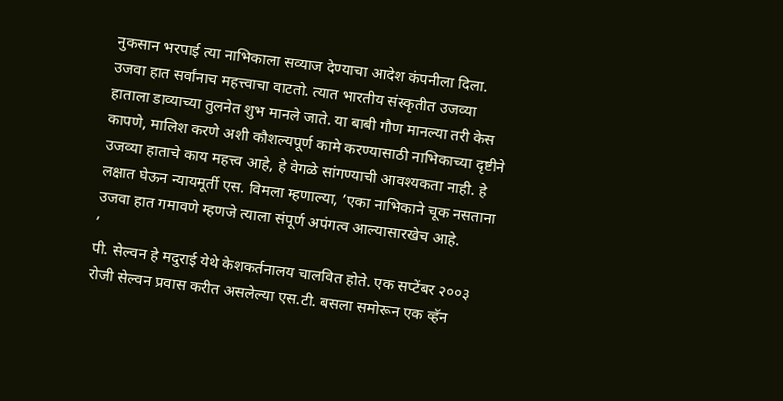नुकसान भरपाई त्या नाभिकाला सव्याज देण्याचा आदेश कंपनीला दिला.
उजवा हात सर्वांनाच महत्त्वाचा वाटतो. त्यात भारतीय संस्कृतीत उजव्या हाताला डाव्याच्या तुलनेत शुभ मानले जाते. या बाबी गौण मानल्या तरी केस कापणे, मालिश करणे अशी कौशल्यपूर्ण कामे करण्यासाठी नाभिकाच्या दृष्टीने उजव्या हाताचे काय महत्त्व आहे, हे वेगळे सांगण्याची आवश्यकता नाही. हे लक्षात घेऊन न्यायमूर्ती एस. विमला म्हणाल्या, ’एका नाभिकाने चूक नसताना उजवा हात गमावणे म्हणजे त्याला संपूर्ण अपंगत्व आल्यासारखेच आहे.
’
पी. सेल्वन हे मदुराई येथे केशकर्तनालय चालवित होते. एक सप्टेंबर २००३ रोजी सेल्वन प्रवास करीत असलेल्या एस.टी. बसला समोरून एक व्हॅन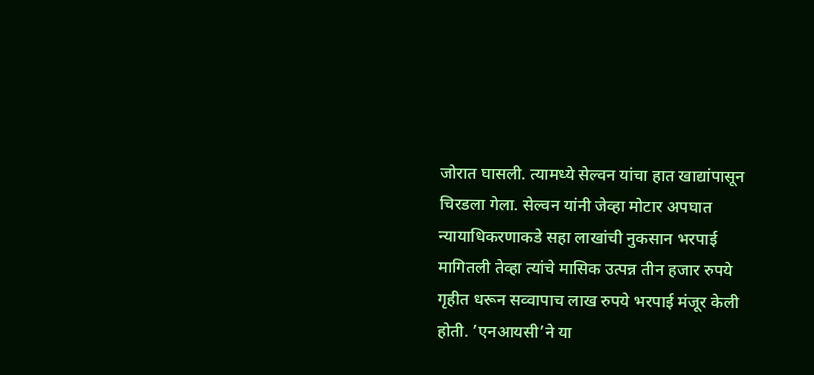जोरात घासली. त्यामध्ये सेल्वन यांचा हात खाद्यांपासून चिरडला गेला. सेल्वन यांनी जेव्हा मोटार अपघात न्यायाधिकरणाकडे सहा लाखांची नुकसान भरपाई मागितली तेव्हा त्यांचे मासिक उत्पन्न तीन हजार रुपये गृहीत धरून सव्वापाच लाख रुपये भरपाई मंजूर केली होती. ’एनआयसी’ने या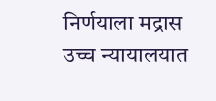निर्णयाला मद्रास उच्च न्यायालयात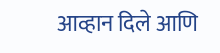आव्हान दिले आणि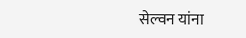सेल्वन यांना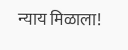न्याय मिळाला!